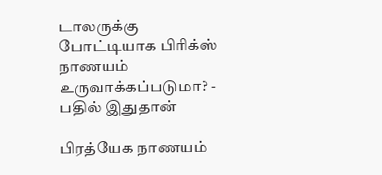டாலருக்கு போட்டியாக பிரிக்ஸ் நாணயம் உருவாக்கப்படுமா? - பதில் இதுதான்

பிரத்யேக நாணயம்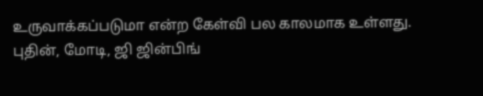உருவாக்கப்படுமா என்ற கேள்வி பல காலமாக உள்ளது.
புதின், மோடி, ஜி ஜின்பிங்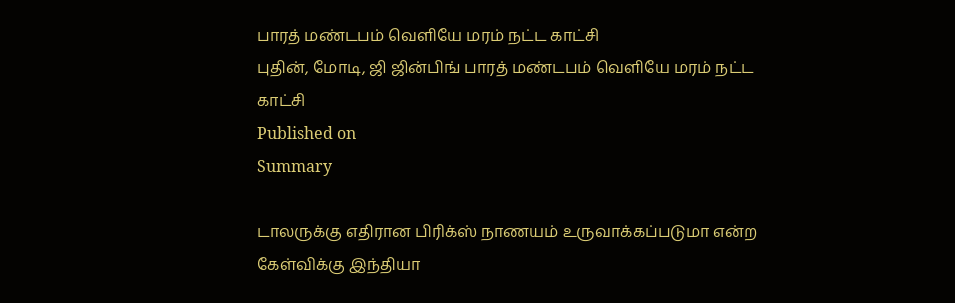பாரத் மண்டபம் வெளியே மரம் நட்ட காட்சி
புதின், மோடி, ஜி ஜின்பிங் பாரத் மண்டபம் வெளியே மரம் நட்ட காட்சி
Published on
Summary

டாலருக்கு எதிரான பிரிக்ஸ் நாணயம் உருவாக்கப்படுமா என்ற கேள்விக்கு இந்தியா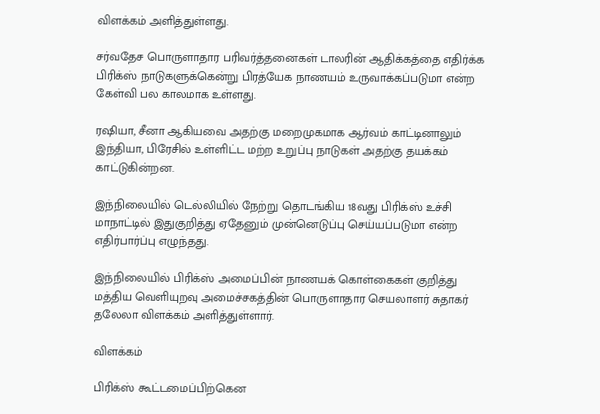விளக்கம் அளித்துள்ளது.

சர்வதேச பொருளாதார பரிவர்த்தனைகள் டாலரின் ஆதிக்கத்தை எதிர்க்க பிரிக்ஸ் நாடுகளுக்கென்று பிரத்யேக நாணயம் உருவாக்கப்படுமா என்ற கேள்வி பல காலமாக உள்ளது.

ரஷியா, சீனா ஆகியவை அதற்கு மறைமுகமாக ஆர்வம் காட்டினாலும் இந்தியா, பிரேசில் உள்ளிட்ட மற்ற உறுப்பு நாடுகள் அதற்கு தயக்கம் காட்டுகின்றன.

இந்நிலையில் டெல்லியில் நேற்று தொடங்கிய 18வது பிரிக்ஸ் உச்சி மாநாட்டில் இதுகுறித்து ஏதேனும் முன்னெடுப்பு செய்யப்படுமா என்ற எதிர்பார்ப்பு எழுந்தது.

இந்நிலையில் பிரிக்ஸ் அமைப்பின் நாணயக் கொள்கைகள் குறித்து மத்திய வெளியுறவு அமைச்சகத்தின் பொருளாதார செயலாளர் சுதாகர் தலேலா விளக்கம் அளித்துள்ளார்.

விளக்கம்

பிரிக்ஸ் கூட்டமைப்பிற்கென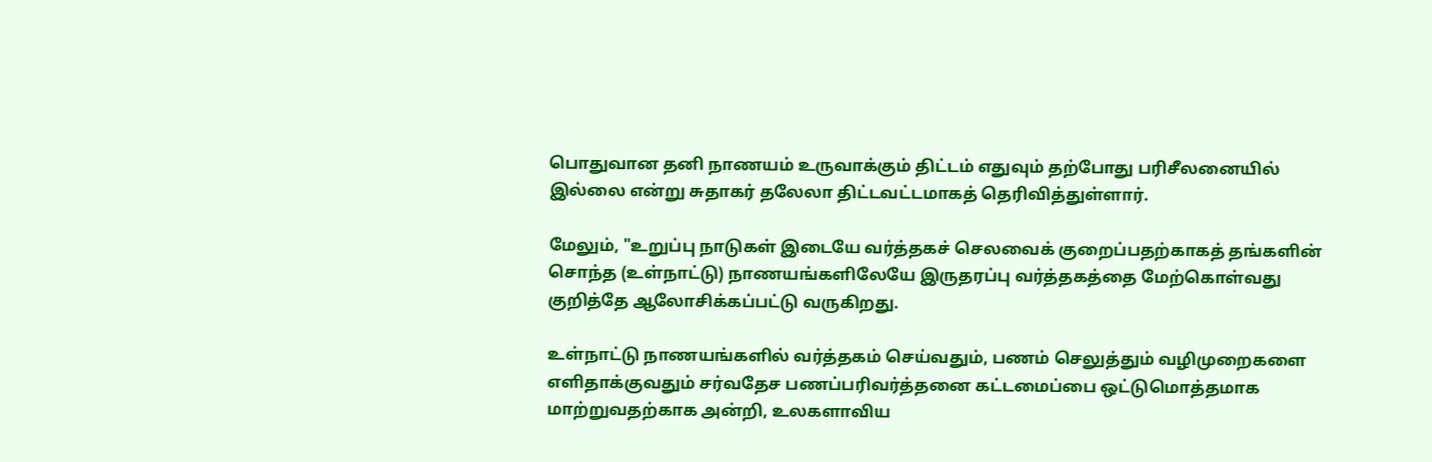பொதுவான தனி நாணயம் உருவாக்கும் திட்டம் எதுவும் தற்போது பரிசீலனையில் இல்லை என்று சுதாகர் தலேலா திட்டவட்டமாகத் தெரிவித்துள்ளார்.

மேலும், "உறுப்பு நாடுகள் இடையே வர்த்தகச் செலவைக் குறைப்பதற்காகத் தங்களின் சொந்த (உள்நாட்டு) நாணயங்களிலேயே இருதரப்பு வர்த்தகத்தை மேற்கொள்வது குறித்தே ஆலோசிக்கப்பட்டு வருகிறது.

உள்நாட்டு நாணயங்களில் வர்த்தகம் செய்வதும், பணம் செலுத்தும் வழிமுறைகளை எளிதாக்குவதும் சர்வதேச பணப்பரிவர்த்தனை கட்டமைப்பை ஒட்டுமொத்தமாக மாற்றுவதற்காக அன்றி, உலகளாவிய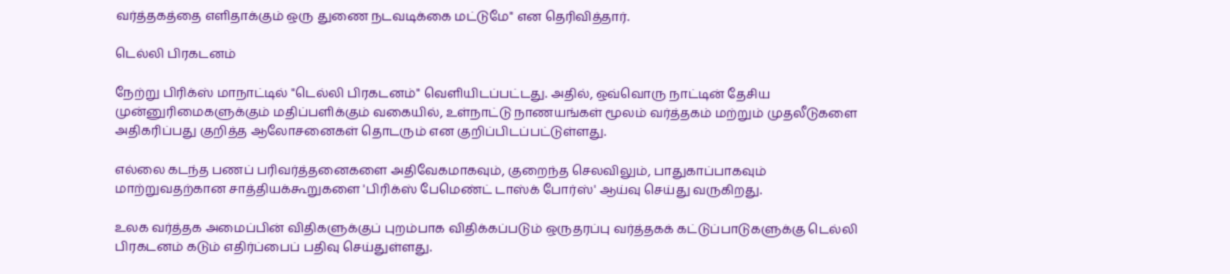வர்த்தகத்தை எளிதாக்கும் ஒரு துணை நடவடிக்கை மட்டுமே" என தெரிவித்தார்.

டெல்லி பிரகடனம்

நேற்று பிரிக்ஸ் மாநாட்டில் "டெல்லி பிரகடனம்" வெளியிடப்பட்டது. அதில், ஒவ்வொரு நாட்டின் தேசிய முன்னுரிமைகளுக்கும் மதிப்பளிக்கும் வகையில், உள்நாட்டு நாணயங்கள் மூலம் வர்த்தகம் மற்றும் முதலீடுகளை அதிகரிப்பது குறித்த ஆலோசனைகள் தொடரும் என குறிப்பிடப்பட்டுள்ளது.

எல்லை கடந்த பணப் பரிவர்த்தனைகளை அதிவேகமாகவும், குறைந்த செலவிலும், பாதுகாப்பாகவும் மாற்றுவதற்கான சாத்தியக்கூறுகளை 'பிரிக்ஸ் பேமெண்ட் டாஸ்க் போர்ஸ்' ஆய்வு செய்து வருகிறது.

உலக வர்த்தக அமைப்பின் விதிகளுக்குப் புறம்பாக விதிக்கப்படும் ஒருதரப்பு வர்த்தகக் கட்டுப்பாடுகளுக்கு டெல்லி பிரகடனம் கடும் எதிர்ப்பைப் பதிவு செய்துள்ளது.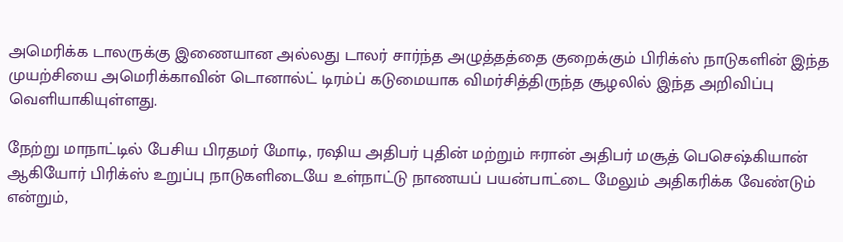அமெரிக்க டாலருக்கு இணையான அல்லது டாலர் சார்ந்த அழுத்தத்தை குறைக்கும் பிரிக்ஸ் நாடுகளின் இந்த முயற்சியை அமெரிக்காவின் டொனால்ட் டிரம்ப் கடுமையாக விமர்சித்திருந்த சூழலில் இந்த அறிவிப்பு வெளியாகியுள்ளது.

நேற்று மாநாட்டில் பேசிய பிரதமர் மோடி, ரஷிய அதிபர் புதின் மற்றும் ஈரான் அதிபர் மசூத் பெசெஷ்கியான் ஆகியோர் பிரிக்ஸ் உறுப்பு நாடுகளிடையே உள்நாட்டு நாணயப் பயன்பாட்டை மேலும் அதிகரிக்க வேண்டும் என்றும்,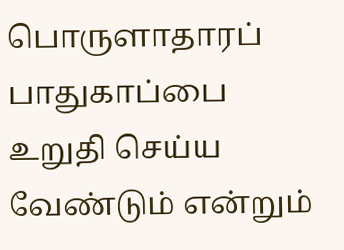பொருளாதாரப் பாதுகாப்பை உறுதி செய்ய வேண்டும் என்றும்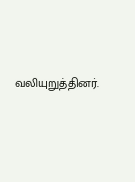வலியுறுத்தினர்.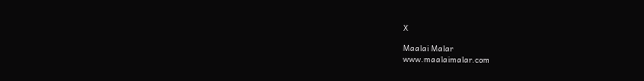X

Maalai Malar
www.maalaimalar.com